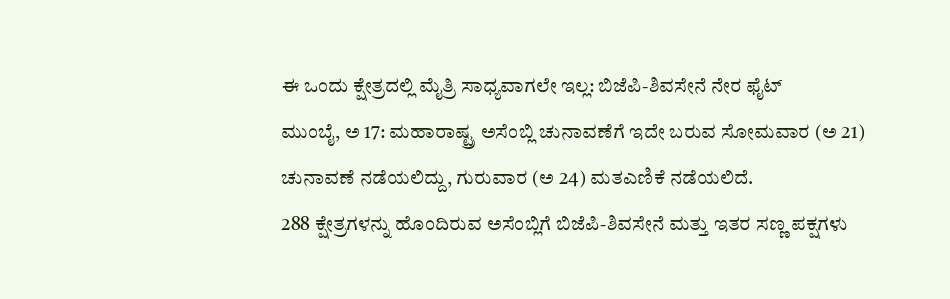ಈ ಒಂದು ಕ್ಷೇತ್ರದಲ್ಲಿ ಮೈತ್ರಿ ಸಾಧ್ಯವಾಗಲೇ ಇಲ್ಲ: ಬಿಜೆಪಿ-ಶಿವಸೇನೆ ನೇರ ಫೈಟ್
ಮುಂಬೈ, ಅ 17: ಮಹಾರಾಷ್ಟ್ರ ಅಸೆಂಬ್ಲಿ ಚುನಾವಣೆಗೆ ಇದೇ ಬರುವ ಸೋಮವಾರ (ಅ 21) ಚುನಾವಣೆ ನಡೆಯಲಿದ್ದು, ಗುರುವಾರ (ಅ 24) ಮತಎಣಿಕೆ ನಡೆಯಲಿದೆ.
288 ಕ್ಷೇತ್ರಗಳನ್ನು ಹೊಂದಿರುವ ಅಸೆಂಬ್ಲಿಗೆ ಬಿಜೆಪಿ-ಶಿವಸೇನೆ ಮತ್ತು ಇತರ ಸಣ್ಣ ಪಕ್ಷಗಳು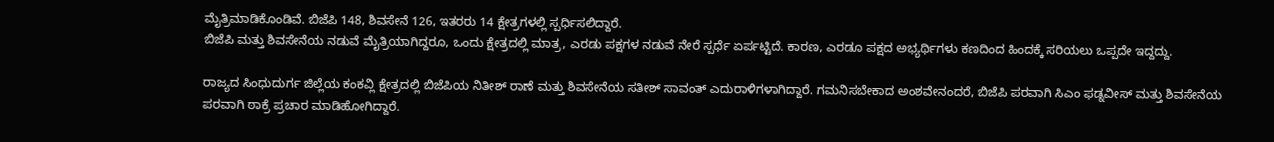ಮೈತ್ರಿಮಾಡಿಕೊಂಡಿವೆ. ಬಿಜೆಪಿ 148, ಶಿವಸೇನೆ 126, ಇತರರು 14 ಕ್ಷೇತ್ರಗಳಲ್ಲಿ ಸ್ಪರ್ಧಿಸಲಿದ್ದಾರೆ.
ಬಿಜೆಪಿ ಮತ್ತು ಶಿವಸೇನೆಯ ನಡುವೆ ಮೈತ್ರಿಯಾಗಿದ್ದರೂ, ಒಂದು ಕ್ಷೇತ್ರದಲ್ಲಿ ಮಾತ್ರ, ಎರಡು ಪಕ್ಷಗಳ ನಡುವೆ ನೇರೆ ಸ್ಪರ್ಧೆ ಏರ್ಪಟ್ಟಿದೆ. ಕಾರಣ, ಎರಡೂ ಪಕ್ಷದ ಅಭ್ಯರ್ಥಿಗಳು ಕಣದಿಂದ ಹಿಂದಕ್ಕೆ ಸರಿಯಲು ಒಪ್ಪದೇ ಇದ್ದದ್ದು.

ರಾಜ್ಯದ ಸಿಂಧುದುರ್ಗ ಜಿಲ್ಲೆಯ ಕಂಕವ್ಲಿ ಕ್ಷೇತ್ರದಲ್ಲಿ ಬಿಜೆಪಿಯ ನಿತೀಶ್ ರಾಣೆ ಮತ್ತು ಶಿವಸೇನೆಯ ಸತೀಶ್ ಸಾವಂತ್ ಎದುರಾಳಿಗಳಾಗಿದ್ದಾರೆ. ಗಮನಿಸಬೇಕಾದ ಅಂಶವೇನಂದರೆ, ಬಿಜೆಪಿ ಪರವಾಗಿ ಸಿಎಂ ಫಡ್ನವೀಸ್ ಮತ್ತು ಶಿವಸೇನೆಯ ಪರವಾಗಿ ಠಾಕ್ರೆ ಪ್ರಚಾರ ಮಾಡಿಹೋಗಿದ್ದಾರೆ.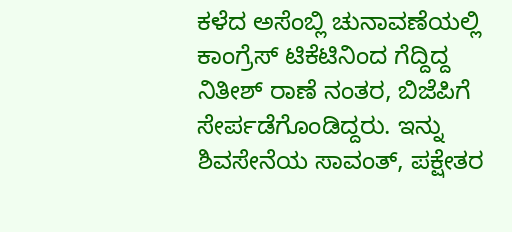ಕಳೆದ ಅಸೆಂಬ್ಲಿ ಚುನಾವಣೆಯಲ್ಲಿ ಕಾಂಗ್ರೆಸ್ ಟಿಕೆಟಿನಿಂದ ಗೆದ್ದಿದ್ದ ನಿತೀಶ್ ರಾಣೆ ನಂತರ, ಬಿಜೆಪಿಗೆ ಸೇರ್ಪಡೆಗೊಂಡಿದ್ದರು. ಇನ್ನು ಶಿವಸೇನೆಯ ಸಾವಂತ್, ಪಕ್ಷೇತರ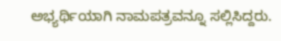ಅಭ್ಯರ್ಥಿಯಾಗಿ ನಾಮಪತ್ರವನ್ನೂ ಸಲ್ಲಿಸಿದ್ದರು.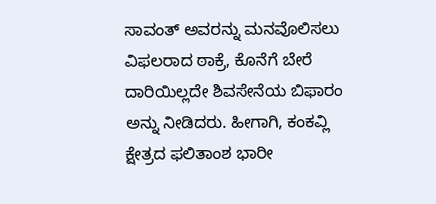ಸಾವಂತ್ ಅವರನ್ನು ಮನವೊಲಿಸಲು ವಿಫಲರಾದ ಠಾಕ್ರೆ, ಕೊನೆಗೆ ಬೇರೆ ದಾರಿಯಿಲ್ಲದೇ ಶಿವಸೇನೆಯ ಬಿಫಾರಂ ಅನ್ನು ನೀಡಿದರು. ಹೀಗಾಗಿ, ಕಂಕವ್ಲಿ ಕ್ಷೇತ್ರದ ಫಲಿತಾಂಶ ಭಾರೀ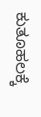ಕುತೂಹಲಕ್ಕೆ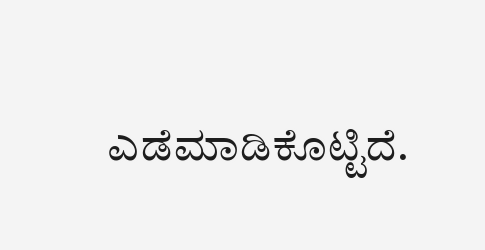ಎಡೆಮಾಡಿಕೊಟ್ಟಿದೆ.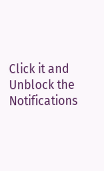Click it and Unblock the Notifications